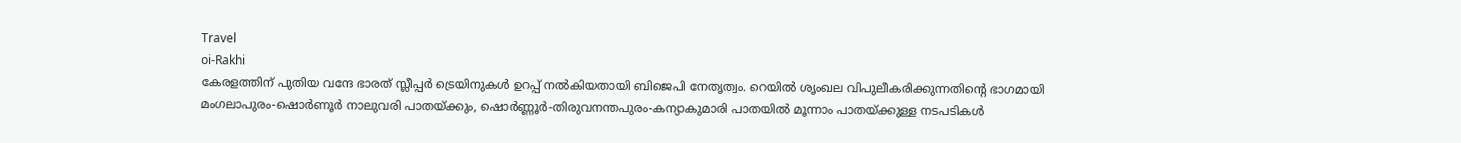Travel
oi-Rakhi
കേരളത്തിന് പുതിയ വന്ദേ ഭാരത് സ്ലീപ്പർ ട്രെയിനുകൾ ഉറപ്പ് നൽകിയതായി ബിജെപി നേതൃത്വം. റെയിൽ ശൃംഖല വിപുലീകരിക്കുന്നതിന്റെ ഭാഗമായി മംഗലാപുരം-ഷൊർണൂർ നാലുവരി പാതയ്ക്കും, ഷൊർണ്ണൂർ-തിരുവനന്തപുരം-കന്യാകുമാരി പാതയിൽ മൂന്നാം പാതയ്ക്കുള്ള നടപടികൾ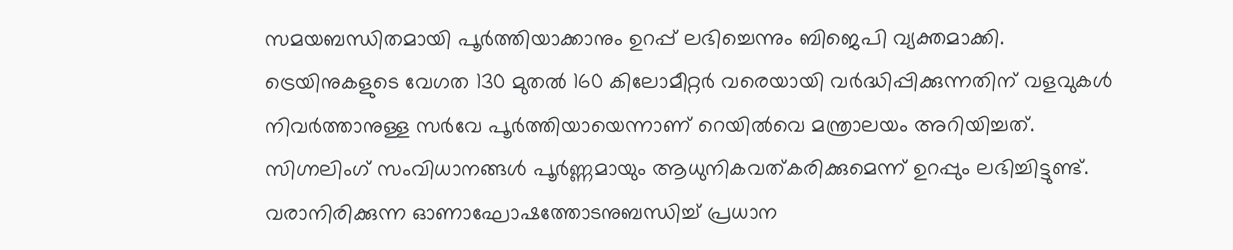സമയബന്ധിതമായി പൂർത്തിയാക്കാനും ഉറപ്പ് ലഭിച്ചെന്നും ബിജെപി വ്യക്തമാക്കി.
ട്രെയിനുകളുടെ വേഗത 130 മുതൽ 160 കിലോമീറ്റർ വരെയായി വർദ്ധിപ്പിക്കുന്നതിന് വളവുകൾ നിവർത്താനുള്ള സർവേ പൂർത്തിയായെന്നാണ് റെയിൽവെ മന്ത്രാലയം അറിയിച്ചത്. സിഗ്നലിംഗ് സംവിധാനങ്ങൾ പൂർണ്ണമായും ആധുനികവത്കരിക്കുമെന്ന് ഉറപ്പും ലഭിച്ചിട്ടുണ്ട്. വരാനിരിക്കുന്ന ഓണാഘോഷത്തോടനുബന്ധിച്ച് പ്രധാന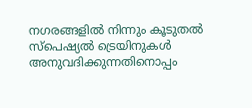നഗരങ്ങളിൽ നിന്നും കൂടുതൽ സ്പെഷ്യൽ ട്രെയിനുകൾ അനുവദിക്കുന്നതിനൊപ്പം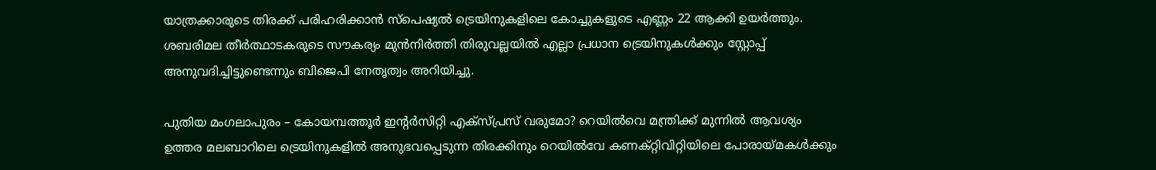യാത്രക്കാരുടെ തിരക്ക് പരിഹരിക്കാൻ സ്പെഷ്യൽ ട്രെയിനുകളിലെ കോച്ചുകളുടെ എണ്ണം 22 ആക്കി ഉയർത്തും. ശബരിമല തീർത്ഥാടകരുടെ സൗകര്യം മുൻനിർത്തി തിരുവല്ലയിൽ എല്ലാ പ്രധാന ട്രെയിനുകൾക്കും സ്റ്റോപ്പ് അനുവദിച്ചിട്ടുണ്ടെന്നും ബിജെപി നേതൃത്വം അറിയിച്ചു.

പുതിയ മംഗലാപുരം – കോയമ്പത്തൂർ ഇന്റർസിറ്റി എക്സ്പ്രസ് വരുമോ? റെയിൽവെ മന്ത്രിക്ക് മുന്നിൽ ആവശ്യം
ഉത്തര മലബാറിലെ ട്രെയിനുകളിൽ അനുഭവപ്പെടുന്ന തിരക്കിനും റെയിൽവേ കണക്റ്റിവിറ്റിയിലെ പോരായ്മകൾക്കും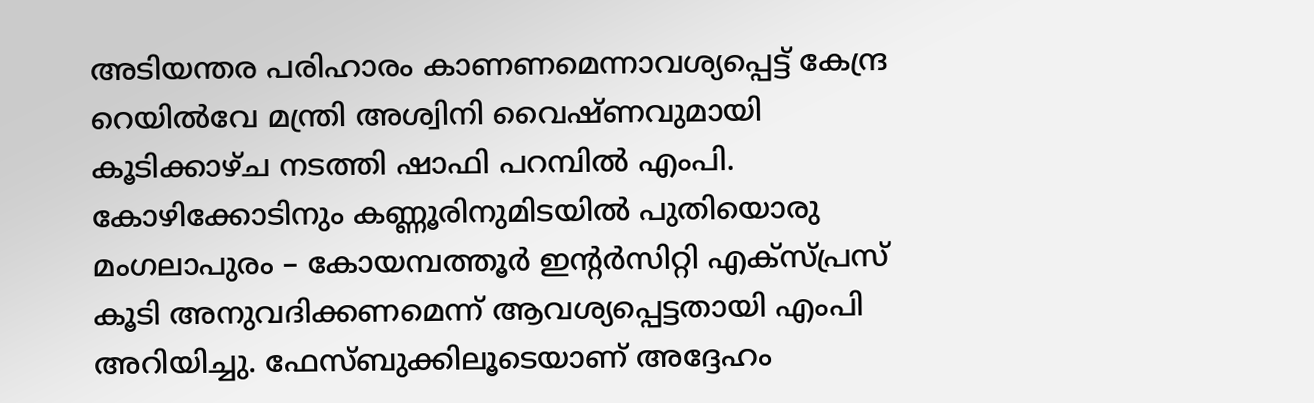അടിയന്തര പരിഹാരം കാണണമെന്നാവശ്യപ്പെട്ട് കേന്ദ്ര റെയിൽവേ മന്ത്രി അശ്വിനി വൈഷ്ണവുമായി കൂടിക്കാഴ്ച നടത്തി ഷാഫി പറമ്പിൽ എംപി. കോഴിക്കോടിനും കണ്ണൂരിനുമിടയിൽ പുതിയൊരു മംഗലാപുരം – കോയമ്പത്തൂർ ഇന്റർസിറ്റി എക്സ്പ്രസ് കൂടി അനുവദിക്കണമെന്ന് ആവശ്യപ്പെട്ടതായി എംപി അറിയിച്ചു. ഫേസ്ബുക്കിലൂടെയാണ് അദ്ദേഹം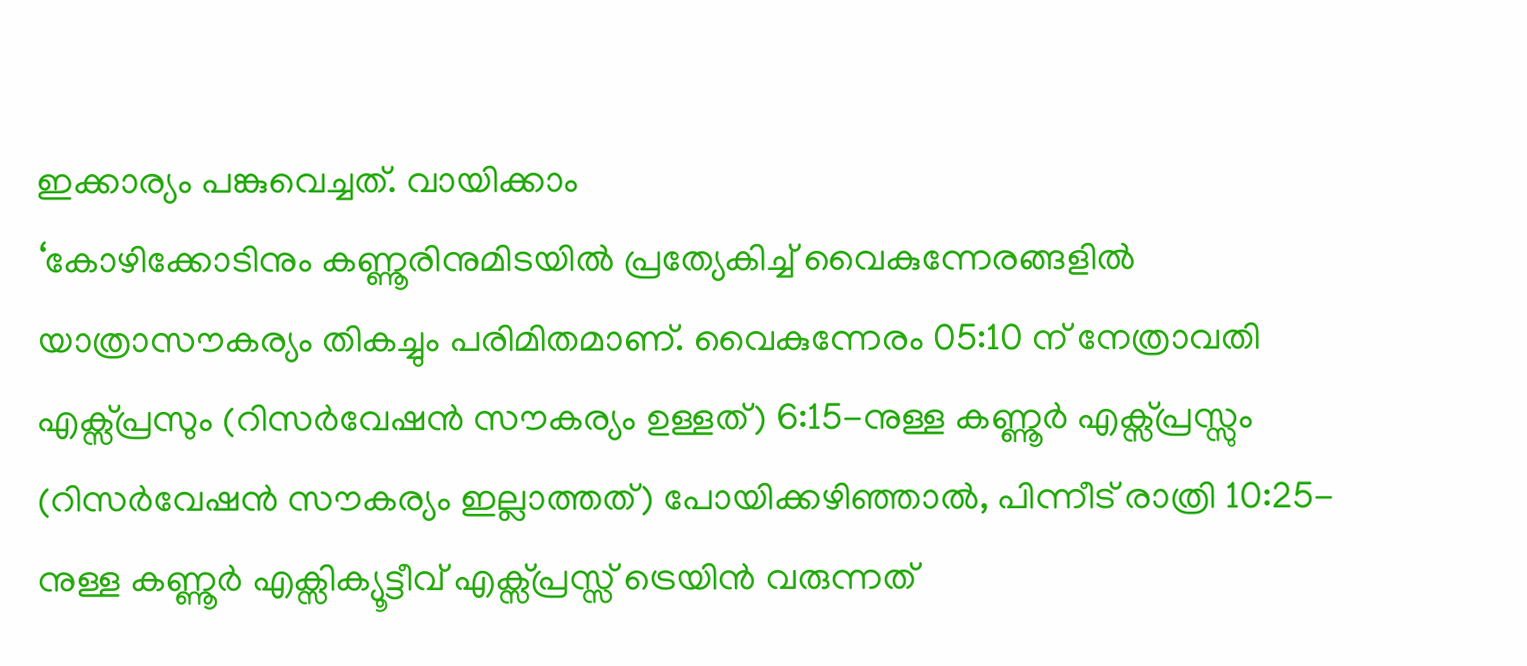ഇക്കാര്യം പങ്കുവെച്ചത്. വായിക്കാം
‘കോഴിക്കോടിനും കണ്ണൂരിനുമിടയിൽ പ്രത്യേകിച്ച് വൈകുന്നേരങ്ങളിൽ യാത്രാസൗകര്യം തികച്ചും പരിമിതമാണ്. വൈകുന്നേരം 05:10 ന് നേത്രാവതി എക്സ്പ്രസും (റിസർവേഷൻ സൗകര്യം ഉള്ളത്) 6:15-നുള്ള കണ്ണൂർ എക്സ്പ്രസ്സും (റിസർവേഷൻ സൗകര്യം ഇല്ലാത്തത്) പോയിക്കഴിഞ്ഞാൽ, പിന്നീട് രാത്രി 10:25-നുള്ള കണ്ണൂർ എക്സിക്യൂട്ടീവ് എക്സ്പ്രസ്സ് ട്രെയിൻ വരുന്നത്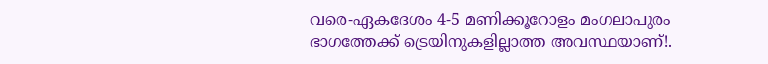വരെ-ഏകദേശം 4-5 മണിക്കൂറോളം മംഗലാപുരം ഭാഗത്തേക്ക് ട്രെയിനുകളില്ലാത്ത അവസ്ഥയാണ്!.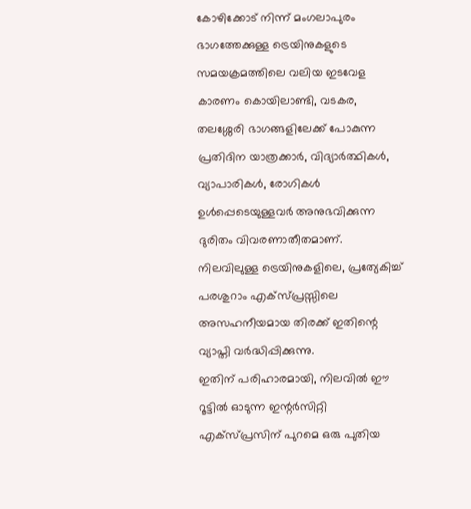കോഴിക്കോട് നിന്ന് മംഗലാപുരം ഭാഗത്തേക്കുള്ള ട്രെയിനുകളുടെ സമയക്രമത്തിലെ വലിയ ഇടവേള കാരണം കൊയിലാണ്ടി, വടകര, തലശ്ശേരി ഭാഗങ്ങളിലേക്ക് പോകുന്ന പ്രതിദിന യാത്രക്കാർ, വിദ്യാർത്ഥികൾ, വ്യാപാരികൾ, രോഗികൾ ഉൾപ്പെടെയുള്ളവർ അനുഭവിക്കുന്ന ദുരിതം വിവരണാതീതമാണ്. നിലവിലുള്ള ട്രെയിനുകളിലെ, പ്രത്യേകിച്ച് പരശുറാം എക്സ്പ്രസ്സിലെ അസഹനീയമായ തിരക്ക് ഇതിന്റെ വ്യാപ്തി വർദ്ധിപ്പിക്കുന്നു.
ഇതിന് പരിഹാരമായി, നിലവിൽ ഈ റൂട്ടിൽ ഓടുന്ന ഇന്റർസിറ്റി എക്സ്പ്രസിന് പുറമെ ഒരു പുതിയ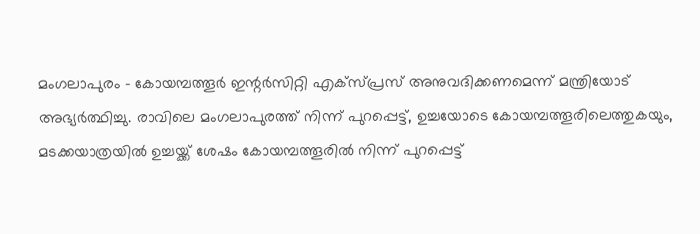മംഗലാപുരം – കോയമ്പത്തൂർ ഇന്റർസിറ്റി എക്സ്പ്രസ് അനുവദിക്കണമെന്ന് മന്ത്രിയോട് അഭ്യർത്ഥിച്ചു. രാവിലെ മംഗലാപുരത്ത് നിന്ന് പുറപ്പെട്ട്, ഉച്ചയോടെ കോയമ്പത്തൂരിലെത്തുകയും, മടക്കയാത്രയിൽ ഉച്ചയ്ക്ക് ശേഷം കോയമ്പത്തൂരിൽ നിന്ന് പുറപ്പെട്ട്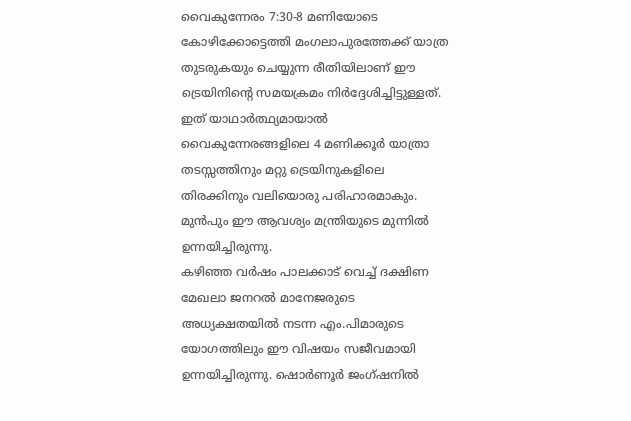വൈകുന്നേരം 7:30-8 മണിയോടെ കോഴിക്കോട്ടെത്തി മംഗലാപുരത്തേക്ക് യാത്ര തുടരുകയും ചെയ്യുന്ന രീതിയിലാണ് ഈ ട്രെയിനിന്റെ സമയക്രമം നിർദ്ദേശിച്ചിട്ടുള്ളത്. ഇത് യാഥാർത്ഥ്യമായാൽ വൈകുന്നേരങ്ങളിലെ 4 മണിക്കൂർ യാത്രാ തടസ്സത്തിനും മറ്റു ട്രെയിനുകളിലെ തിരക്കിനും വലിയൊരു പരിഹാരമാകും. മുൻപും ഈ ആവശ്യം മന്ത്രിയുടെ മുന്നിൽ ഉന്നയിച്ചിരുന്നു.
കഴിഞ്ഞ വർഷം പാലക്കാട് വെച്ച് ദക്ഷിണ മേഖലാ ജനറൽ മാനേജരുടെ അധ്യക്ഷതയിൽ നടന്ന എം.പിമാരുടെ യോഗത്തിലും ഈ വിഷയം സജീവമായി ഉന്നയിച്ചിരുന്നു. ഷൊർണൂർ ജംഗ്ഷനിൽ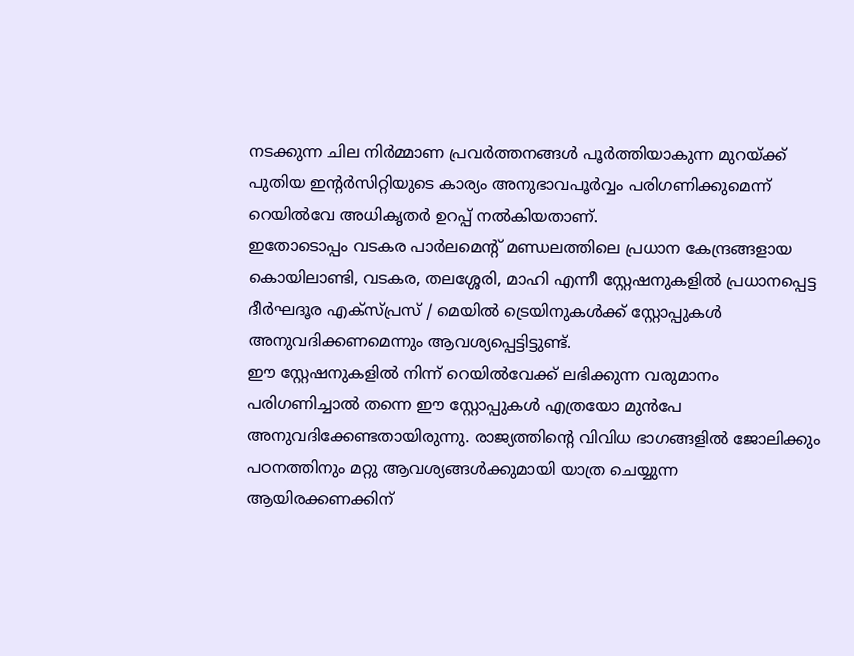നടക്കുന്ന ചില നിർമ്മാണ പ്രവർത്തനങ്ങൾ പൂർത്തിയാകുന്ന മുറയ്ക്ക് പുതിയ ഇന്റർസിറ്റിയുടെ കാര്യം അനുഭാവപൂർവ്വം പരിഗണിക്കുമെന്ന് റെയിൽവേ അധികൃതർ ഉറപ്പ് നൽകിയതാണ്.
ഇതോടൊപ്പം വടകര പാർലമെന്റ് മണ്ഡലത്തിലെ പ്രധാന കേന്ദ്രങ്ങളായ കൊയിലാണ്ടി, വടകര, തലശ്ശേരി, മാഹി എന്നീ സ്റ്റേഷനുകളിൽ പ്രധാനപ്പെട്ട ദീർഘദൂര എക്സ്പ്രസ് / മെയിൽ ട്രെയിനുകൾക്ക് സ്റ്റോപ്പുകൾ അനുവദിക്കണമെന്നും ആവശ്യപ്പെട്ടിട്ടുണ്ട്.
ഈ സ്റ്റേഷനുകളിൽ നിന്ന് റെയിൽവേക്ക് ലഭിക്കുന്ന വരുമാനം പരിഗണിച്ചാൽ തന്നെ ഈ സ്റ്റോപ്പുകൾ എത്രയോ മുൻപേ അനുവദിക്കേണ്ടതായിരുന്നു. രാജ്യത്തിന്റെ വിവിധ ഭാഗങ്ങളിൽ ജോലിക്കും പഠനത്തിനും മറ്റു ആവശ്യങ്ങൾക്കുമായി യാത്ര ചെയ്യുന്ന ആയിരക്കണക്കിന്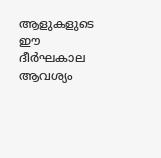ആളുകളുടെ ഈ ദീർഘകാല ആവശ്യം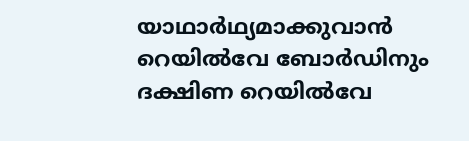യാഥാർഥ്യമാക്കുവാൻ റെയിൽവേ ബോർഡിനും ദക്ഷിണ റെയിൽവേ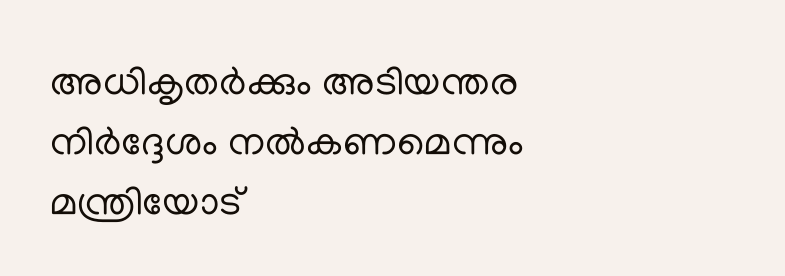അധികൃതർക്കും അടിയന്തര നിർദ്ദേശം നൽകണമെന്നും മന്ത്രിയോട്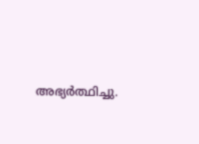അഭ്യർത്ഥിച്ചു.